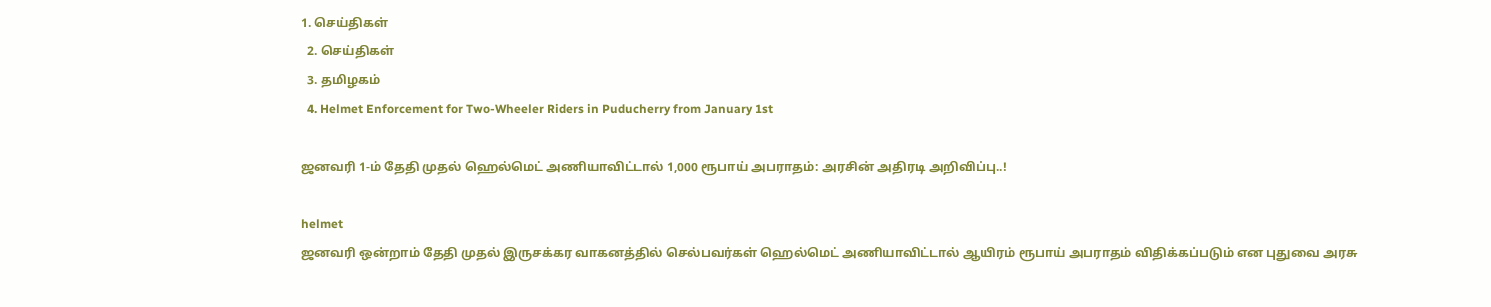1. செய்திகள்
  2. செய்திகள்
  3. த‌மிழக‌ம்
  4. Helmet Enforcement for Two-Wheeler Riders in Puducherry from January 1st

ஜனவரி 1-ம் தேதி முதல் ஹெல்மெட் அணியாவிட்டால் 1,000 ரூபாய் அபராதம்: அரசின் அதிரடி அறிவிப்பு..!

helmet
ஜனவரி ஒன்றாம் தேதி முதல் இருசக்கர வாகனத்தில் செல்பவர்கள் ஹெல்மெட் அணியாவிட்டால் ஆயிரம் ரூபாய் அபராதம் விதிக்கப்படும் என புதுவை அரசு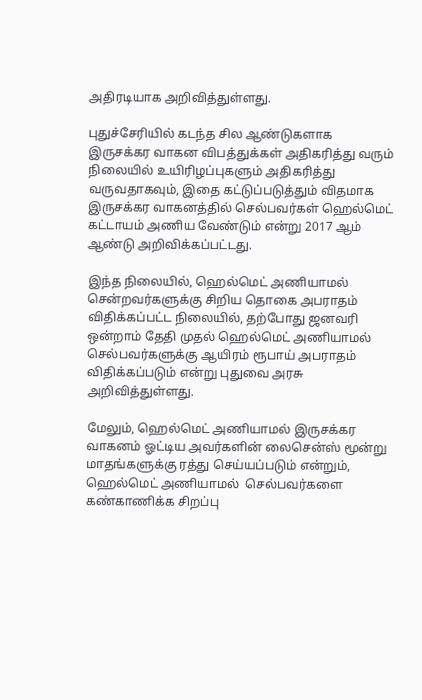அதிரடியாக அறிவித்துள்ளது.

புதுச்சேரியில் கடந்த சில ஆண்டுகளாக இருசக்கர வாகன விபத்துக்கள் அதிகரித்து வரும் நிலையில் உயிரிழப்புகளும் அதிகரித்து வருவதாகவும், இதை கட்டுப்படுத்தும் விதமாக இருசக்கர வாகனத்தில் செல்பவர்கள் ஹெல்மெட் கட்டாயம் அணிய வேண்டும் என்று 2017 ஆம் ஆண்டு அறிவிக்கப்பட்டது.

இந்த நிலையில், ஹெல்மெட் அணியாமல் சென்றவர்களுக்கு சிறிய தொகை அபராதம் விதிக்கப்பட்ட நிலையில், தற்போது ஜனவரி ஒன்றாம் தேதி முதல் ஹெல்மெட் அணியாமல் செல்பவர்களுக்கு ஆயிரம் ரூபாய் அபராதம் விதிக்கப்படும் என்று புதுவை அரசு அறிவித்துள்ளது.

மேலும், ஹெல்மெட் அணியாமல் இருசக்கர வாகனம் ஓட்டிய அவர்களின் லைசென்ஸ் மூன்று மாதங்களுக்கு ரத்து செய்யப்படும் என்றும், ஹெல்மெட் அணியாமல்  செல்பவர்களை கண்காணிக்க சிறப்பு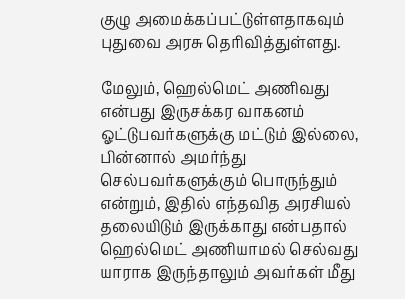குழு அமைக்கப்பட்டுள்ளதாகவும் புதுவை அரசு தெரிவித்துள்ளது.

மேலும், ஹெல்மெட் அணிவது என்பது இருசக்கர வாகனம் ஓட்டுபவர்களுக்கு மட்டும் இல்லை, பின்னால் அமர்ந்து செல்பவர்களுக்கும் பொருந்தும் என்றும், இதில் எந்தவித அரசியல் தலையிடும் இருக்காது என்பதால் ஹெல்மெட் அணியாமல் செல்வது யாராக இருந்தாலும் அவர்கள் மீது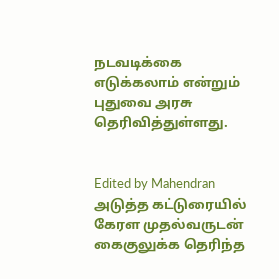நடவடிக்கை எடுக்கலாம் என்றும் புதுவை அரசு தெரிவித்துள்ளது.


Edited by Mahendran
அடுத்த கட்டுரையில்
கேரள முதல்வருடன் கைகுலுக்க தெரிந்த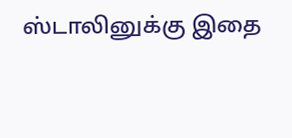ஸ்டாலினுக்கு இதை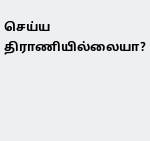செய்ய திராணியில்லையா?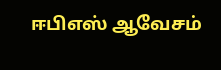ஈபிஎஸ் ஆவேசம்